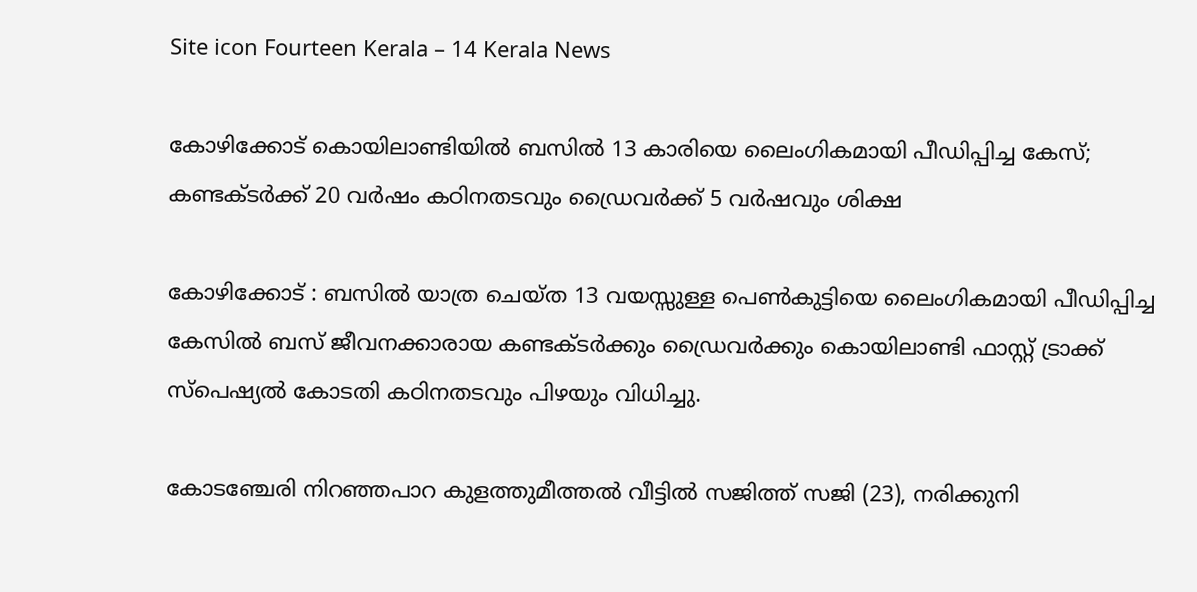Site icon Fourteen Kerala – 14 Kerala News

കോഴിക്കോട് കൊയിലാണ്ടിയിൽ ബസിൽ 13 കാരിയെ ലൈംഗികമായി പീഡിപ്പിച്ച കേസ്; കണ്ടക്ടർക്ക് 20 വർഷം കഠിനതടവും ഡ്രൈവർക്ക് 5 വർഷവും ശിക്ഷ

കോഴിക്കോട് : ബസിൽ യാത്ര ചെയ്ത 13 വയസ്സുള്ള പെൺകുട്ടിയെ ലൈംഗികമായി പീഡിപ്പിച്ച കേസിൽ ബസ് ജീവനക്കാരായ കണ്ടക്ടർക്കും ഡ്രൈവർക്കും കൊയിലാണ്ടി ഫാസ്റ്റ് ട്രാക്ക് സ്‌പെഷ്യൽ കോടതി കഠിനതടവും പിഴയും വിധിച്ചു.

കോടഞ്ചേരി നിറഞ്ഞപാറ കുളത്തുമീത്തൽ വീട്ടിൽ സജിത്ത് സജി (23), നരിക്കുനി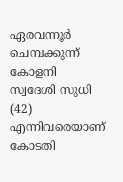ഏരവന്നൂർ ചെമ്പക്കുന്ന് കോളനി സ്വദേശി സുധി (42) എന്നിവരെയാണ് കോടതി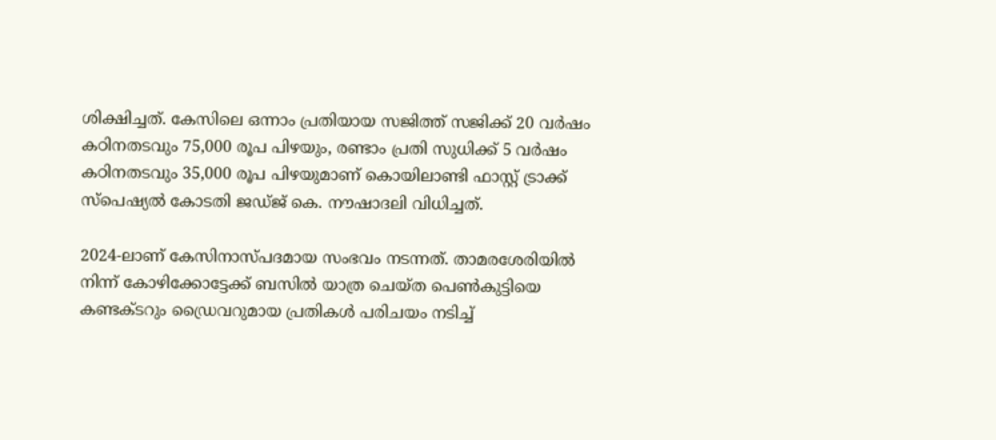ശിക്ഷിച്ചത്. കേസിലെ ഒന്നാം പ്രതിയായ സജിത്ത് സജിക്ക് 20 വർഷം കഠിനതടവും 75,000 രൂപ പിഴയും, രണ്ടാം പ്രതി സുധിക്ക് 5 വർഷം കഠിനതടവും 35,000 രൂപ പിഴയുമാണ് കൊയിലാണ്ടി ഫാസ്റ്റ് ട്രാക്ക് സ്‌പെഷ്യൽ കോടതി ജഡ്ജ് കെ. നൗഷാദലി വിധിച്ചത്.

2024-ലാണ് കേസിനാസ്പദമായ സംഭവം നടന്നത്. താമരശേരിയിൽ നിന്ന് കോഴിക്കോട്ടേക്ക് ബസിൽ യാത്ര ചെയ്ത പെൺകുട്ടിയെ കണ്ടക്ടറും ഡ്രൈവറുമായ പ്രതികൾ പരിചയം നടിച്ച്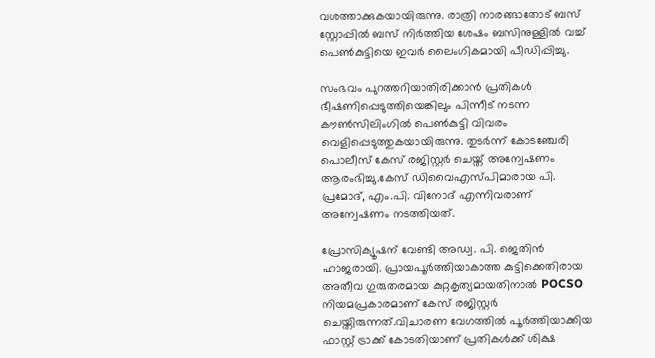വശത്താക്കുകയായിരുന്നു. രാത്രി നാരങ്ങാതോട് ബസ് സ്റ്റോപ്പിൽ ബസ് നിർത്തിയ ശേഷം ബസിനുള്ളിൽ വച്ച് പെൺകുട്ടിയെ ഇവർ ലൈംഗികമായി പീഡിപ്പിച്ചു.

സംഭവം പുറത്തറിയാതിരിക്കാൻ പ്രതികൾ ഭീഷണിപ്പെടുത്തിയെങ്കിലും പിന്നീട് നടന്ന കൗൺസിലിംഗിൽ പെൺകുട്ടി വിവരം വെളിപ്പെടുത്തുകയായിരുന്നു. തുടർന്ന് കോടഞ്ചേരി പൊലീസ് കേസ് രജിസ്റ്റർ ചെയ്ത് അന്വേഷണം ആരംഭിച്ചു.കേസ് ഡിവൈഎസ്‌പിമാരായ പി. പ്രമോദ്, എം.പി. വിനോദ് എന്നിവരാണ് അന്വേഷണം നടത്തിയത്.

പ്രോസിക്യൂഷന് വേണ്ടി അഡ്വ. പി. ജെതിൻ ഹാജരായി. പ്രായപൂർത്തിയാകാത്ത കുട്ടിക്കെതിരായ അതീവ ഗുരുതരമായ കുറ്റകൃത്യമായതിനാൽ POCSO നിയമപ്രകാരമാണ് കേസ് രജിസ്റ്റർ ചെയ്തിരുന്നത്.വിചാരണ വേഗത്തിൽ പൂർത്തിയാക്കിയ ഫാസ്റ്റ് ട്രാക്ക് കോടതിയാണ് പ്രതികൾക്ക് ശിക്ഷ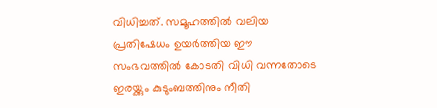വിധിച്ചത്. സമൂഹത്തിൽ വലിയ പ്രതിഷേധം ഉയർത്തിയ ഈ സംഭവത്തിൽ കോടതി വിധി വന്നതോടെ ഇരയ്ക്കും കുടുംബത്തിനും നീതി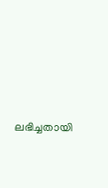ലഭിച്ചതായി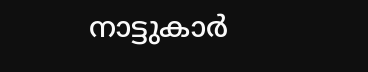നാട്ടുകാർ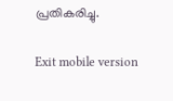പ്രതികരിച്ചു.

Exit mobile version